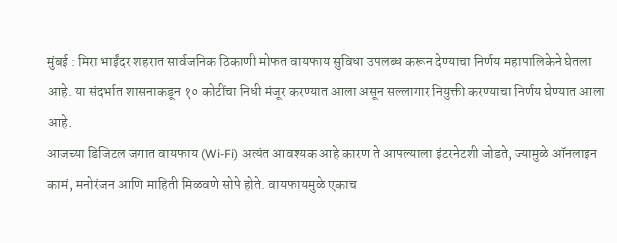मुंबई : मिरा भाईंदर शहरात सार्वजनिक ठिकाणी मोफत वायफाय सुविधा उपलब्ध करून देण्याचा निर्णय महापालिकेने घेतला आहे. या संदर्भात शासनाकडून १० कोटींचा निधी मंजूर करण्यात आला असून सल्लागार नियुक्ती करण्याचा निर्णय घेण्यात आला आहे.
आजच्या डिजिटल जगात वायफाय (Wi-Fi) अत्यंत आवश्यक आहे कारण ते आपल्याला इंटरनेटशी जोडते, ज्यामुळे ऑनलाइन कामं, मनोरंजन आणि माहिती मिळवणे सोपे होते. वायफायमुळे एकाच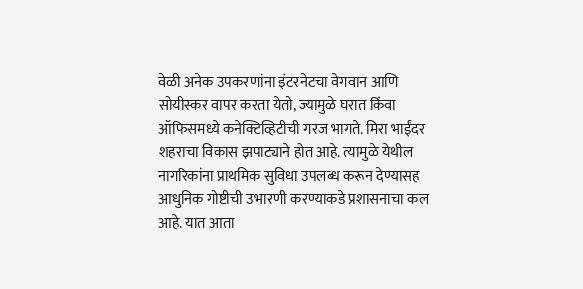वेळी अनेक उपकरणांना इंटरनेटचा वेगवान आणि सोयीस्कर वापर करता येतो, ज्यामुळे घरात किंवा ऑफिसमध्ये कनेक्टिव्हिटीची गरज भागते. मिरा भाईंदर शहराचा विकास झपाट्याने होत आहे. त्यामुळे येथील नागरिकांना प्राथमिक सुविधा उपलब्ध करून देण्यासह आधुनिक गोष्टीची उभारणी करण्याकडे प्रशासनाचा कल आहे. यात आता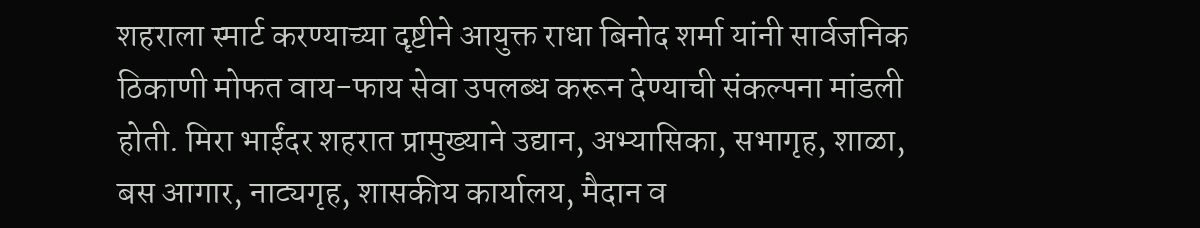शहराला स्मार्ट करण्याच्या दृष्टीने आयुक्त राधा बिनोद शर्मा यांनी सार्वजनिक ठिकाणी मोफत वाय-फाय सेवा उपलब्ध करून देण्याची संकल्पना मांडली होती. मिरा भाईंदर शहरात प्रामुख्याने उद्यान, अभ्यासिका, सभागृह, शाळा, बस आगार, नाट्यगृह, शासकीय कार्यालय, मैदान व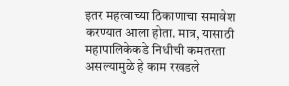इतर महत्वाच्या ठिकाणाचा समावेश करण्यात आला होता. मात्र, यासाठी महापालिकेकडे निधीची कमतरता असल्यामुळे हे काम रखडले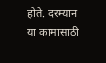होते. दरम्यान या कामासाठी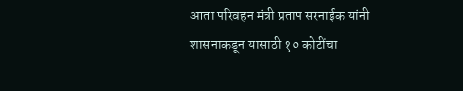आता परिवहन मंत्री प्रताप सरनाईक यांनी शासनाकडून यासाठी १० कोटींचा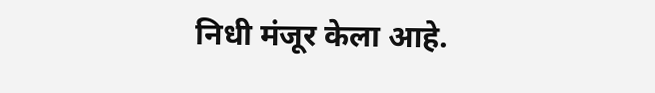निधी मंजूर केला आहे.